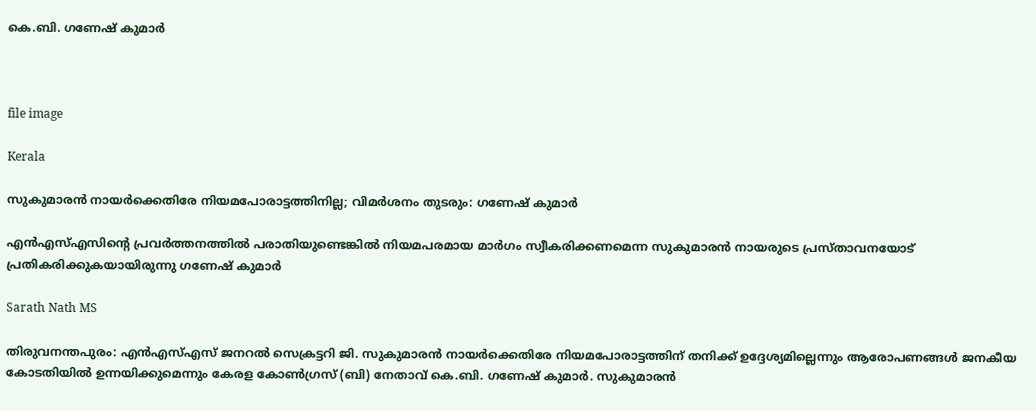കെ.ബി. ഗണേഷ് കുമാർ



file image

Kerala

സുകുമാരൻ നായർക്കെതിരേ നിയമപോരാട്ടത്തിനില്ല; വിമർശനം തുടരും: ഗണേഷ് കുമാർ

എൻഎസ്എസിന്‍റെ പ്രവർത്തനത്തിൽ പരാതിയുണ്ടെങ്കിൽ നിയമപരമായ മാർഗം സ്വീകരിക്കണമെന്ന സുകുമാരൻ നായരുടെ പ്രസ്താവനയോട് പ്രതികരിക്കുകയായിരുന്നു ഗണേഷ് കുമാർ

Sarath Nath MS

തിരുവനന്തപുരം: എൻഎസ്എസ് ജനറൽ സെക്രട്ടറി ജി. സുകുമാരൻ നായർക്കെതിരേ നിയമപോരാട്ടത്തിന് തനിക്ക് ഉദ്ദേശ്യമില്ലെന്നും ആരോപണങ്ങൾ ജനകീയ കോടതിയിൽ ഉന്നയിക്കുമെന്നും കേരള കോൺഗ്രസ് (ബി) നേതാവ് കെ.ബി. ഗണേഷ് കുമാർ. സുകുമാരൻ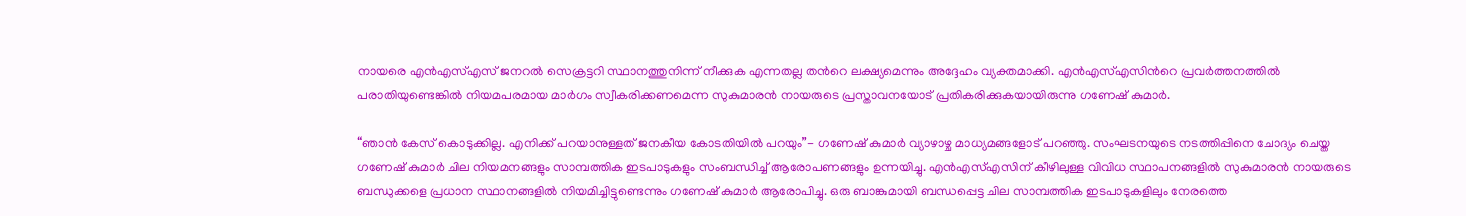നായരെ എൻഎസ്എസ് ജനറൽ സെക്രട്ടറി സ്ഥാനത്തുനിന്ന് നീക്കുക എന്നതല്ല തന്‍റെ ലക്ഷ്യമെന്നും അദ്ദേഹം വ്യക്തമാക്കി. എൻഎസ്എസിന്‍റെ പ്രവർത്തനത്തിൽ പരാതിയുണ്ടെങ്കിൽ നിയമപരമായ മാർഗം സ്വീകരിക്കണമെന്ന സുകുമാരൻ നായരുടെ പ്രസ്താവനയോട് പ്രതികരിക്കുകയായിരുന്നു ഗണേഷ് കുമാർ.

“ഞാൻ കേസ് കൊടുക്കില്ല. എനിക്ക് പറയാനുള്ളത് ജനകീയ കോടതിയിൽ പറയും”- ഗണേഷ് കുമാർ വ്യാഴാഴ്ച മാധ്യമങ്ങളോട് പറഞ്ഞു. സംഘടനയുടെ നടത്തിപ്പിനെ ചോദ്യം ചെയ്ത ഗണേഷ് കുമാർ ചില നിയമനങ്ങളും സാമ്പത്തിക ഇടപാടുകളും സംബന്ധിച്ച് ആരോപണങ്ങളും ഉന്നയിച്ചു. എൻഎസ്‌എസിന് കീഴിലുള്ള വിവിധ സ്ഥാപനങ്ങളിൽ സുകുമാരൻ നായരുടെ ബന്ധുക്കളെ പ്രധാന സ്ഥാനങ്ങളിൽ നിയമിച്ചിട്ടുണ്ടെന്നും ഗണേഷ് കുമാർ ആരോപിച്ചു. ഒരു ബാങ്കുമായി ബന്ധപ്പെട്ട ചില സാമ്പത്തിക ഇടപാടുകളിലും നേരത്തെ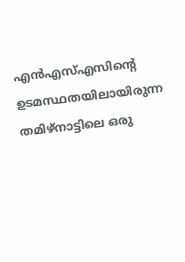എൻഎസ്എസിന്‍റെ ഉടമസ്ഥതയിലായിരുന്ന തമിഴ്നാട്ടിലെ ഒരു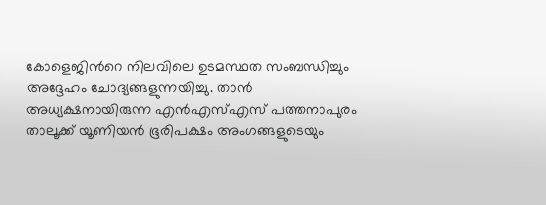കോളെജിന്‍റെ നിലവിലെ ഉടമസ്ഥത സംബന്ധിച്ചും അദ്ദേഹം ചോദ്യങ്ങളുന്നയിച്ചു. താൻ അധ്യക്ഷനായിരുന്ന എൻഎസ്എസ് പത്തനാപുരം താലൂക്ക് യൂണിയൻ ഭൂരിപക്ഷം അംഗങ്ങളുടെയും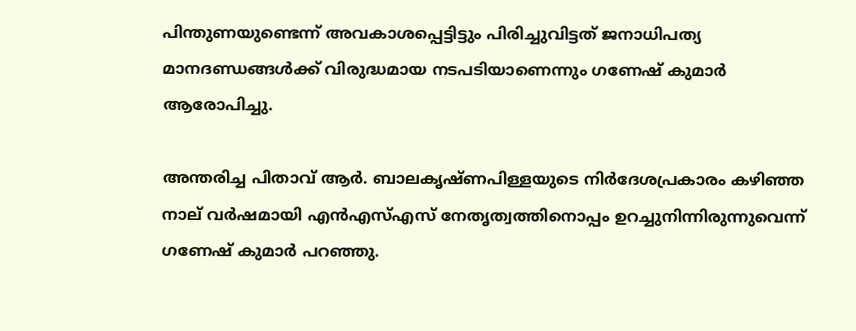പിന്തുണയുണ്ടെന്ന് അവകാശപ്പെട്ടിട്ടും പിരിച്ചുവിട്ടത് ജനാധിപത്യ മാനദണ്ഡങ്ങൾക്ക് വിരുദ്ധമായ നടപടിയാണെന്നും ഗണേഷ് കുമാർ ആരോപിച്ചു.

അന്തരിച്ച പിതാവ് ആർ. ബാലകൃഷ്ണപിള്ളയുടെ നിർദേശപ്രകാരം കഴിഞ്ഞ നാല് വർഷമായി എൻഎസ്എസ് നേതൃത്വത്തിനൊപ്പം ഉറച്ചുനിന്നിരുന്നുവെന്ന് ഗണേഷ് കുമാർ പറഞ്ഞു.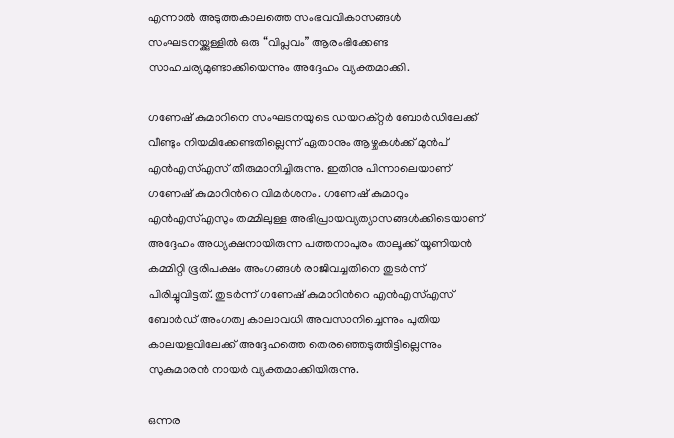എന്നാൽ അടുത്തകാലത്തെ സംഭവവികാസങ്ങൾ സംഘടനയ്ക്കുള്ളിൽ ഒരു “വിപ്ലവം” ആരംഭിക്കേണ്ട സാഹചര്യമുണ്ടാക്കിയെന്നും അദ്ദേഹം വ്യക്തമാക്കി.

ഗണേഷ് കുമാറിനെ സംഘടനയുടെ ഡയറക്റ്റർ ബോർഡിലേക്ക് വീണ്ടും നിയമിക്കേണ്ടതില്ലെന്ന് ഏതാനും ആഴ്ചകൾക്ക് മുൻപ് എൻഎസ്എസ് തീരുമാനിച്ചിരുന്നു. ഇതിനു പിന്നാലെയാണ് ഗണേഷ് കുമാറിന്‍റെ വിമർശനം. ഗണേഷ് കുമാറും എൻഎസ്എസും തമ്മിലുള്ള അഭിപ്രായവ്യത്യാസങ്ങൾക്കിടെയാണ് അദ്ദേഹം അധ്യക്ഷനായിരുന്ന പത്തനാപുരം താലൂക്ക് യൂണിയൻ കമ്മിറ്റി ഭൂരിപക്ഷം അംഗങ്ങൾ രാജിവച്ചതിനെ തുടർന്ന് പിരിച്ചുവിട്ടത്. തുടർന്ന് ഗണേഷ് കുമാറിന്‍റെ എൻഎസ്എസ് ബോർഡ് അംഗത്വ കാലാവധി അവസാനിച്ചെന്നും പുതിയ കാലയളവിലേക്ക് അദ്ദേഹത്തെ തെരഞ്ഞെടുത്തിട്ടില്ലെന്നും സുകുമാരൻ നായർ വ്യക്തമാക്കിയിരുന്നു.

ഒന്നര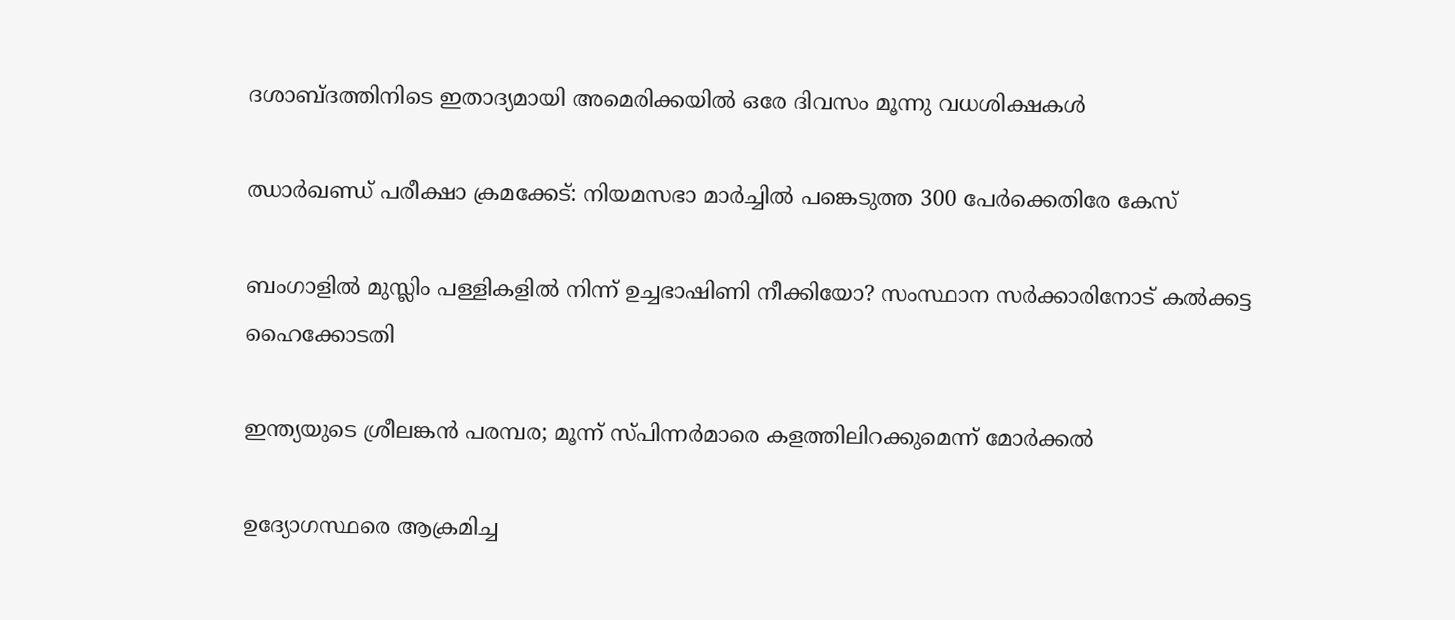ദശാബ്ദത്തിനിടെ ഇതാദ്യമായി അമെരിക്കയിൽ ഒരേ ദിവസം മൂന്നു വധശിക്ഷകൾ

ഝാർഖണ്ഡ് പരീക്ഷാ ക്രമക്കേട്: നിയമസഭാ മാർച്ചിൽ പങ്കെടുത്ത 300 പേർക്കെതിരേ കേസ്

ബംഗാളിൽ മുസ്ലിം പള്ളികളിൽ നിന്ന് ഉച്ചഭാഷിണി നീക്കിയോ? സംസ്ഥാന സർക്കാരിനോട് കൽക്കട്ട ഹൈക്കോടതി

ഇന്ത‍്യയുടെ ശ്രീലങ്കൻ പര‍മ്പര; മൂന്ന് സ്പിന്നർമാരെ കളത്തിലിറക്കുമെന്ന് മോർക്കൽ

ഉദ്യോഗസ്ഥരെ ആക്രമിച്ച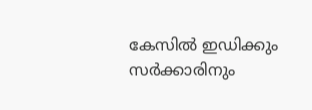കേസിൽ ഇഡിക്കും സർക്കാരിനും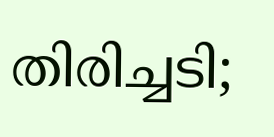തിരിച്ചടി;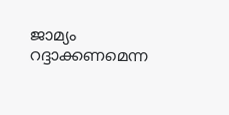ജാമ്യം റദ്ദാക്കണമെന്ന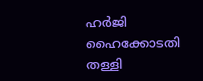ഹർ‌ജി ഹൈക്കോടതി തള്ളി